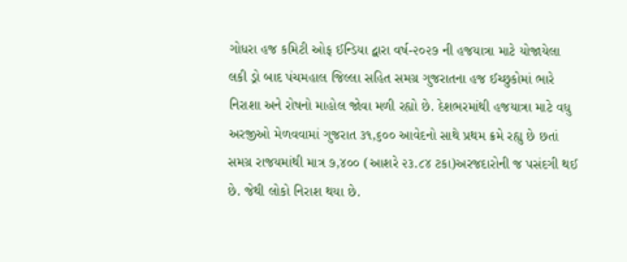ગોધરા હજ કમિટી ઓફ ઈન્ડિયા દ્વારા વર્ષ-૨૦૨૭ ની હજયાત્રા માટે યોજાયેલા લકી ડ્રો બાદ પંચમહાલ જિલ્લા સહિત સમગ્ર ગુજરાતના હજ ઈચ્છુકોમાં ભારે નિરાશા અને રોષનો માહોલ જોવા મળી રહ્યો છે. દેશભરમાંથી હજયાત્રા માટે વધુ અરજીઓ મેળવવામાં ગુજરાત ૩૧,૬૦૦ આવેદનો સાથે પ્રથમ ક્રમે રહ્યુ છે છતાં સમગ્ર રાજયમાંથી માત્ર ૭,૪૦૦ (આશરે ૨૩.૮૪ ટકા)અરજદારોની જ પસંદગી થઈ છે. જેથી લોકો નિરાશ થયા છે.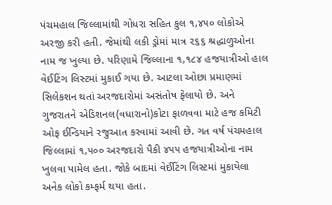પંચમહાલ જિલ્લામાંથી ગોધરા સહિત કુલ ૧,૪૫૦ લોકોએ અરજી કરી હતી. જેમાંથી લકી ડ્રોમાં માત્ર ૨૬૬ શ્રદ્ધાળુઓના નામ જ ખુલ્યા છે. પરિણામે જિલ્લાના ૧,૧૮૪ હજયાત્રીઓ હાલ વેઈટિંગ લિસ્ટમાં મુકાઈ ગયા છે. આટલા ઓછા પ્રમાણમાં સિલેકશન થતાં અરજદારોમાં અસંતોષ ફેલાયો છે. અને ગુજરાતને એડિશનલ(વધારાનો)કોટા ફાળવવા માટે હજ કમિટી ઓફ ઈન્ડિયાને રજુઆત કરવામાં આવી છે. ગત વર્ષ પંચમહાલ જિલ્લામાં ૧,૫૦૦ અરજદારો પૈકી ૪૫૫ હજયાત્રીઓના નામ ખુલવા પામેલ હતા. જોકે બાદમાં વેઈટિંગ લિસ્ટમાં મુકાયેલા અનેક લોકો કમ્ફર્મ થયા હતા.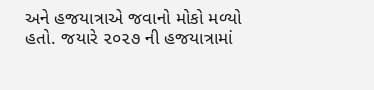અને હજયાત્રાએ જવાનો મોકો મળ્યો હતો. જયારે ૨૦૨૭ ની હજયાત્રામાં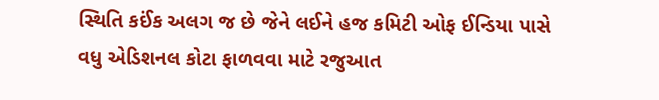સ્થિતિ કઈંક અલગ જ છે જેને લઈને હજ કમિટી ઓફ ઈન્ડિયા પાસે વધુ એડિશનલ કોટા ફાળવવા માટે રજુઆત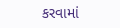કરવામાં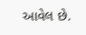આવેલ છે.